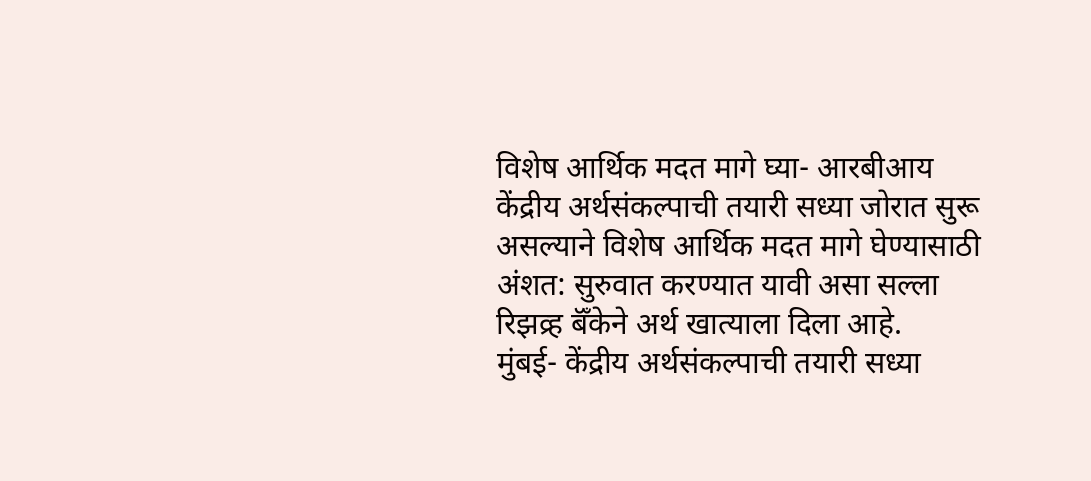विशेष आर्थिक मदत मागे घ्या- आरबीआय
केंद्रीय अर्थसंकल्पाची तयारी सध्या जोरात सुरू असल्याने विशेष आर्थिक मदत मागे घेण्यासाठी अंशत: सुरुवात करण्यात यावी असा सल्ला रिझव्र्ह बॅँकेने अर्थ खात्याला दिला आहे.
मुंबई- केंद्रीय अर्थसंकल्पाची तयारी सध्या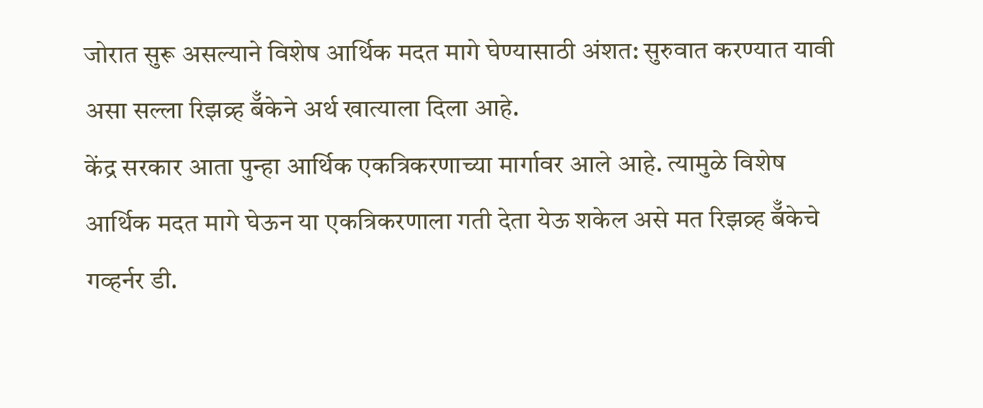जोरात सुरू असल्याने विशेष आर्थिक मदत मागे घेण्यासाठी अंशत: सुरुवात करण्यात यावी असा सल्ला रिझव्र्ह बॅँकेने अर्थ खात्याला दिला आहे.
केंद्र सरकार आता पुन्हा आर्थिक एकत्रिकरणाच्या मार्गावर आले आहे. त्यामुळे विशेष आर्थिक मदत मागे घेऊन या एकत्रिकरणाला गती देता येऊ शकेल असे मत रिझव्र्ह बॅँकेचे गव्हर्नर डी.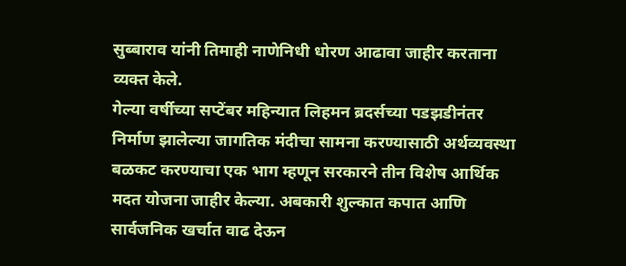सुब्बाराव यांनी तिमाही नाणेनिधी धोरण आढावा जाहीर करताना व्यक्त केले.
गेल्या वर्षीच्या सप्टेंबर महिन्यात लिहमन ब्रदर्सच्या पडझडीनंतर निर्माण झालेल्या जागतिक मंदीचा सामना करण्यासाठी अर्थव्यवस्था बळकट करण्याचा एक भाग म्हणून सरकारने तीन विशेष आर्थिक मदत योजना जाहीर केल्या. अबकारी शुल्कात कपात आणि सार्वजनिक खर्चात वाढ देऊन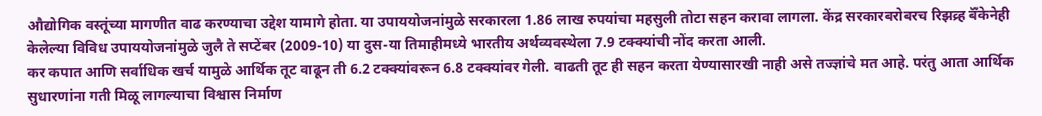औद्योगिक वस्तूंच्या मागणीत वाढ करण्याचा उद्देश यामागे होता. या उपाययोजनांमुळे सरकारला 1.86 लाख रुपयांचा महसुली तोटा सहन करावा लागला. केंद्र सरकारबरोबरच रिझव्र्ह बॅँकेनेही केलेल्या विविध उपाययोजनांमुळे जुलै ते सप्टेंबर (2009-10) या दुस-या तिमाहीमध्ये भारतीय अर्थव्यवस्थेला 7.9 टक्क्यांची नोंद करता आली.
कर कपात आणि सर्वाधिक खर्च यामुळे आर्थिक तूट वाढून ती 6.2 टक्क्यांवरून 6.8 टक्क्यांवर गेली. वाढती तूट ही सहन करता येण्यासारखी नाही असे तज्ज्ञांचे मत आहे. परंतु आता आर्थिक सुधारणांना गती मिळू लागल्याचा विश्वास निर्माण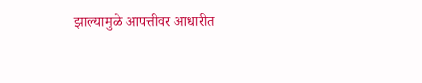झाल्यामुळे आपत्तीवर आधारीत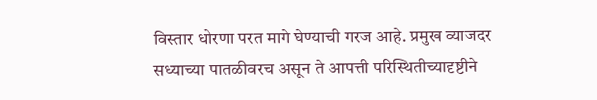विस्तार धोरणा परत मागे घेण्याची गरज आहे. प्रमुख व्याजदर सध्याच्या पातळीवरच असून ते आपत्ती परिस्थितीच्यादृष्टीने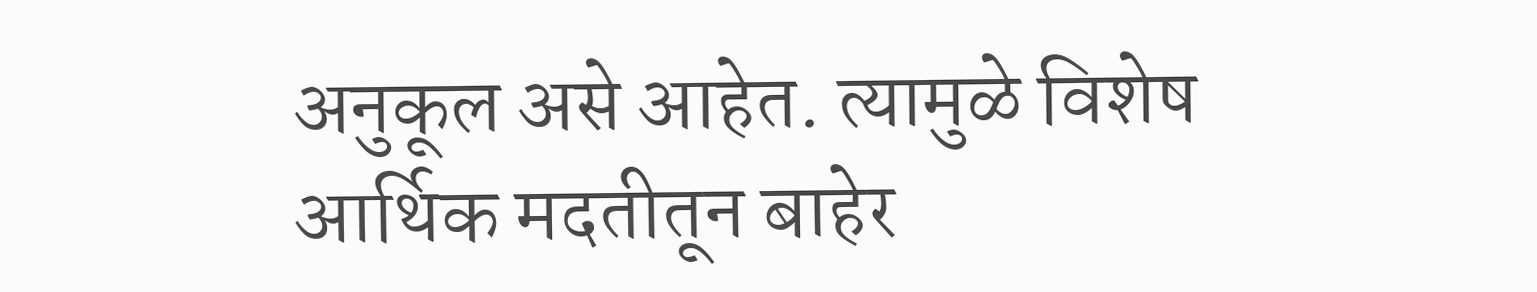अनुकूल असे आहेत. त्यामुळे विशेष आर्थिक मदतीतून बाहेर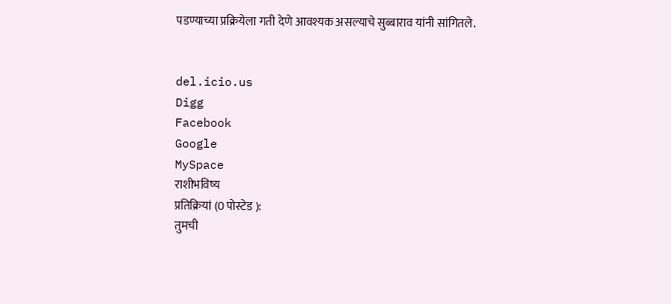पडण्याच्या प्रक्रियेला गती देणे आवश्यक असल्याचे सुब्बाराव यांनी सांगितले.


del.icio.us
Digg
Facebook
Google
MySpace
राशीभविष्य
प्रतिक्रियां (0 पोस्टेड ):
तुमची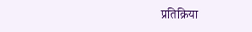प्रतिक्रिया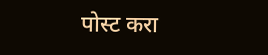पोस्ट करा